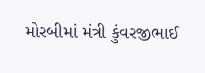મોરબીમાં મંત્રી કુંવરજીભાઈ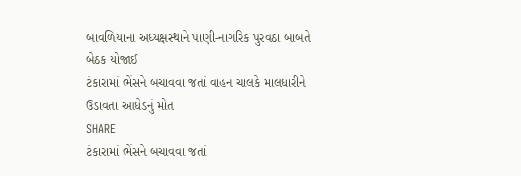બાવળિયાના અધ્યક્ષસ્થાને પાણી-નાગરિક પુરવઠા બાબતે બેઠક યોજાઈ
ટંકારામાં ભેંસને બચાવવા જતાં વાહન ચાલકે માલધારીને ઉડાવતા આધેડનું મોત
SHARE
ટંકારામાં ભેંસને બચાવવા જતાં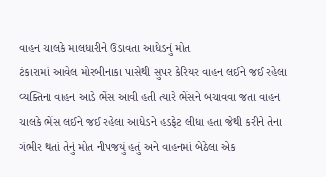વાહન ચાલકે માલધારીને ઉડાવતા આધેડનું મોત
ટંકારામાં આવેલ મોરબીનાકા પાસેથી સુપર કેરિયર વાહન લઈને જઈ રહેલા વ્યક્તિના વાહન આડે ભેંસ આવી હતી ત્યારે ભેંસને બચાવવા જતા વાહન ચાલકે ભેંસ લઈને જઈ રહેલા આધેડને હડફેટ લીધા હતા જેથી કરીને તેના ગંભીર થતાં તેનું મોત નીપજયું હતું અને વાહનમાં બેઠેલા એક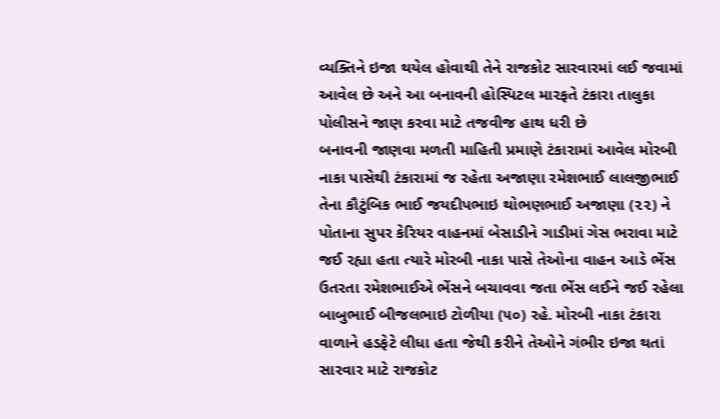વ્યક્તિને ઇજા થયેલ હોવાથી તેને રાજકોટ સારવારમાં લઈ જવામાં આવેલ છે અને આ બનાવની હોસ્પિટલ મારફતે ટંકારા તાલુકા પોલીસને જાણ કરવા માટે તજવીજ હાથ ધરી છે
બનાવની જાણવા મળતી માહિતી પ્રમાણે ટંકારામાં આવેલ મોરબી નાકા પાસેથી ટંકારામાં જ રહેતા અજાણા રમેશભાઈ લાલજીભાઈ તેના કૌટુંબિક ભાઈ જયદીપભાઇ થોભણભાઈ અજાણા (૨૨) ને પોતાના સુપર કેરિયર વાહનમાં બેસાડીને ગાડીમાં ગેસ ભરાવા માટે જઈ રહ્યા હતા ત્યારે મોરબી નાકા પાસે તેઓના વાહન આડે ભેંસ ઉતરતા રમેશભાઈએ ભેંસને બચાવવા જતા ભેંસ લઈને જઈ રહેલા બાબુભાઈ બીજલભાઇ ટોળીયા (૫૦) રહે. મોરબી નાકા ટંકારા વાળાને હડફેટે લીધા હતા જેથી કરીને તેઓને ગંભીર ઇજા થતાં સારવાર માટે રાજકોટ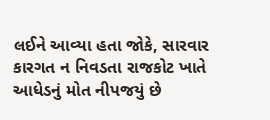લઈને આવ્યા હતા જોકે, સારવાર કારગત ન નિવડતા રાજકોટ ખાતે આધેડનું મોત નીપજયું છે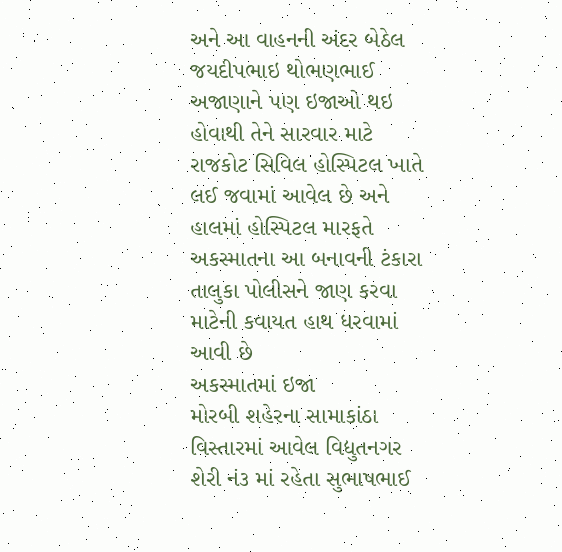અને આ વાહનની અંદર બેઠેલ જયદીપભાઇ થોભણભાઈ અજાણાને પણ ઇજાઓ થઇ હોવાથી તેને સારવાર માટે રાજકોટ સિવિલ હોસ્પિટલ ખાતે લઈ જવામાં આવેલ છે અને હાલમાં હોસ્પિટલ મારફતે અકસ્માતના આ બનાવની ટંકારા તાલુકા પોલીસને જાણ કરવા માટેની કવાયત હાથ ધરવામાં આવી છે
અકસ્માતમાં ઇજા
મોરબી શહેરના સામાકાંઠા વિસ્તારમાં આવેલ વિદ્યુતનગર શેરી નં૩ માં રહેતા સુભાષભાઈ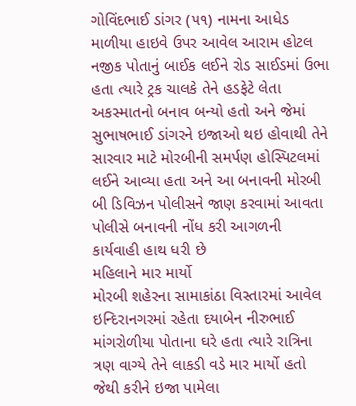ગોવિંદભાઈ ડાંગર (૫૧) નામના આધેડ માળીયા હાઇવે ઉપર આવેલ આરામ હોટલ નજીક પોતાનું બાઈક લઈને રોડ સાઈડમાં ઉભા હતા ત્યારે ટ્રક ચાલકે તેને હડફેટે લેતા અકસ્માતનો બનાવ બન્યો હતો અને જેમાં સુભાષભાઈ ડાંગરને ઇજાઓ થઇ હોવાથી તેને સારવાર માટે મોરબીની સમર્પણ હોસ્પિટલમાં લઈને આવ્યા હતા અને આ બનાવની મોરબી બી ડિવિઝન પોલીસને જાણ કરવામાં આવતા પોલીસે બનાવની નોંધ કરી આગળની કાર્યવાહી હાથ ધરી છે
મહિલાને માર માર્યો
મોરબી શહેરના સામાકાંઠા વિસ્તારમાં આવેલ ઇન્દિરાનગરમાં રહેતા દયાબેન નીરુભાઈ માંગરોળીયા પોતાના ઘરે હતા ત્યારે રાત્રિના ત્રણ વાગ્યે તેને લાકડી વડે માર માર્યો હતો જેથી કરીને ઇજા પામેલા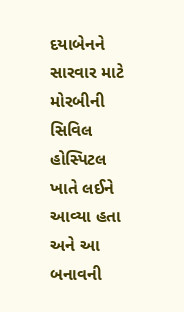દયાબેનને સારવાર માટે મોરબીની સિવિલ હોસ્પિટલ ખાતે લઈને આવ્યા હતા અને આ બનાવની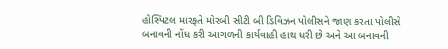હોસ્પિટલ મારફતે મોરબી સીટી બી ડિવિઝન પોલીસને જાણ કરતા પોલીસે બનાવની નોંધ કરી આગળની કાર્યવાહી હાથ ધરી છે અને આ બનાવની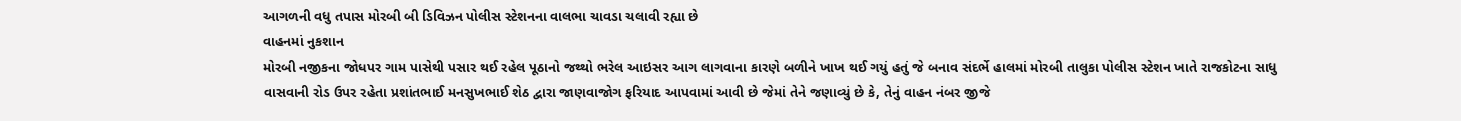આગળની વધુ તપાસ મોરબી બી ડિવિઝન પોલીસ સ્ટેશનના વાલભા ચાવડા ચલાવી રહ્યા છે
વાહનમાં નુકશાન
મોરબી નજીકના જોધપર ગામ પાસેથી પસાર થઈ રહેલ પૂઠાનો જથ્થો ભરેલ આઇસર આગ લાગવાના કારણે બળીને ખાખ થઈ ગયું હતું જે બનાવ સંદર્ભે હાલમાં મોરબી તાલુકા પોલીસ સ્ટેશન ખાતે રાજકોટના સાધુ વાસવાની રોડ ઉપર રહેતા પ્રશાંતભાઈ મનસુખભાઈ શેઠ દ્વારા જાણવાજોગ ફરિયાદ આપવામાં આવી છે જેમાં તેને જણાવ્યું છે કે, તેનું વાહન નંબર જીજે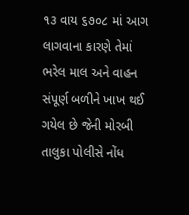૧૩ વાય ૬૭૦૮ માં આગ લાગવાના કારણે તેમાં ભરેલ માલ અને વાહન સંપૂર્ણ બળીને ખાખ થઈ ગયેલ છે જેની મોરબી તાલુકા પોલીસે નોંધ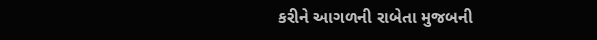કરીને આગળની રાબેતા મુજબની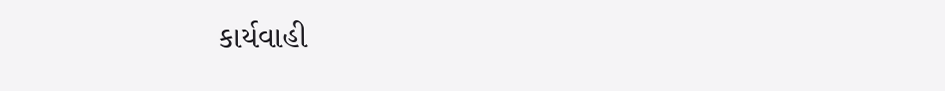કાર્યવાહી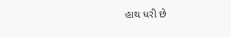હાથ ધરી છે